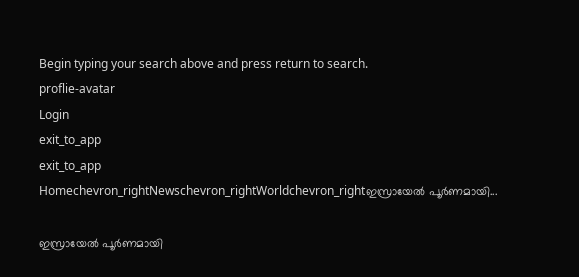Begin typing your search above and press return to search.
proflie-avatar
Login
exit_to_app
exit_to_app
Homechevron_rightNewschevron_rightWorldchevron_rightഇസ്രായേൽ പൂർണമായി...

ഇസ്രായേൽ പൂർണമായി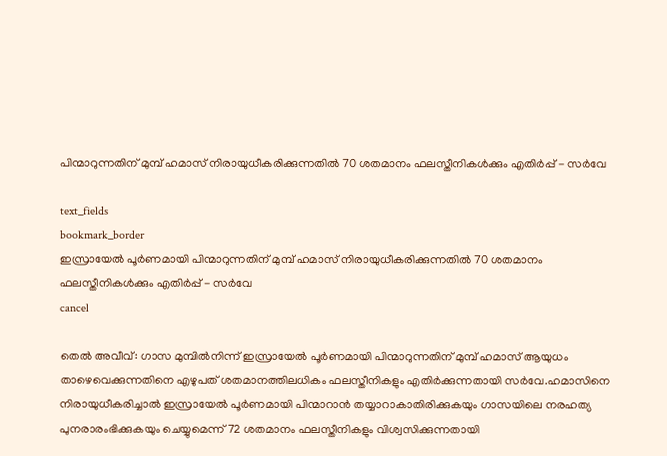പിന്മാറുന്നതിന് മുമ്പ് ഹമാസ് നിരായുധീകരിക്കുന്നതിൽ 70 ശതമാനം ഫലസ്തീനികൾക്കും എതിർപ്പ് - സർവേ

text_fields
bookmark_border
ഇസ്രായേൽ പൂർണമായി പിന്മാറുന്നതിന് മുമ്പ് ഹമാസ് നിരായുധീകരിക്കുന്നതിൽ 70 ശതമാനം ഫലസ്തീനികൾക്കും എതിർപ്പ് - സർവേ
cancel

തെൽ അവീവ്: ഗാസ മുമ്പിൽനിന്ന് ഇസ്രായേൽ പൂർണമായി പിന്മാറുന്നതിന് മുമ്പ് ഹമാസ് ആയുധം താഴെവെക്കുന്നതിനെ എഴുപത് ശതമാനത്തിലധികം ഫലസ്തീനികളും എതിർക്കുന്നതായി സർവേ.ഹമാസിനെ നിരായുധീകരിച്ചാൽ ഇസ്രായേൽ പൂർണമായി പിന്മാറാൻ തയ്യാറാകാതിരിക്കുകയും ഗാസയിലെ നരഹത്യ പുനരാരംഭിക്കുകയും ചെയ്യുമെന്ന് 72 ശതമാനം ഫലസ്തീനികളും വിശ്വസിക്കുന്നതായി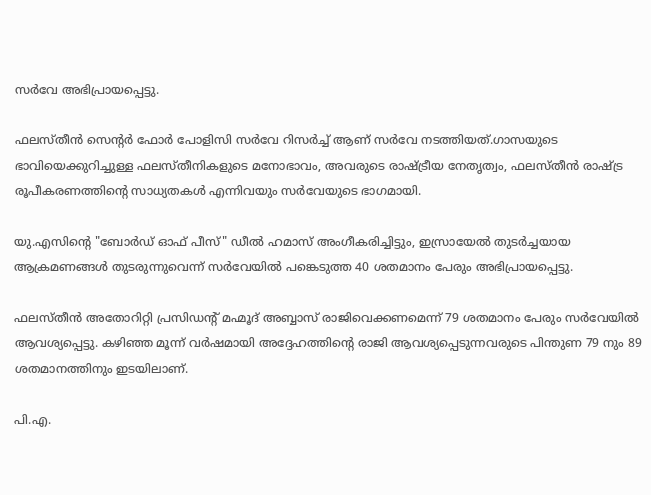സർവേ അഭിപ്രായപ്പെട്ടു.

ഫലസ്തീൻ സെന്റർ ഫോർ പോളിസി സർവേ റിസർച്ച് ആണ് സർവേ നടത്തിയത്.ഗാസയുടെ ഭാവിയെക്കുറിച്ചുള്ള ഫലസ്തീനികളുടെ മനോഭാവം, അവരുടെ രാഷ്ട്രീയ നേതൃത്വം, ഫലസ്തീൻ രാഷ്ട്ര രൂപീകരണത്തിന്റെ സാധ്യതകൾ എന്നിവയും സർവേയുടെ ഭാഗമായി.

യു.എസിന്റെ "ബോർഡ് ഓഫ് പീസ്" ഡീൽ ഹമാസ് അംഗീകരിച്ചിട്ടും, ഇസ്രായേൽ തുടർച്ചയായ ആക്രമണങ്ങൾ തുടരുന്നുവെന്ന് സർവേയിൽ പങ്കെടുത്ത 40 ശതമാനം പേരും അഭിപ്രായപ്പെട്ടു.

ഫലസ്തീൻ അതോറിറ്റി പ്രസിഡന്റ് മഹ്മൂദ് അബ്ബാസ് രാജിവെക്കണമെന്ന് 79 ശതമാനം പേരും സർവേയിൽ ആവശ്യപ്പെട്ടു. കഴിഞ്ഞ മൂന്ന് വർഷമായി അദ്ദേഹത്തിന്റെ രാജി ആവശ്യപ്പെടുന്നവരുടെ പിന്തുണ 79 നും 89 ശതമാനത്തിനും ഇടയിലാണ്.

പി.എ.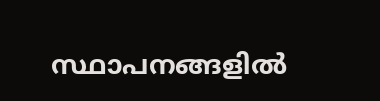സ്ഥാപനങ്ങളിൽ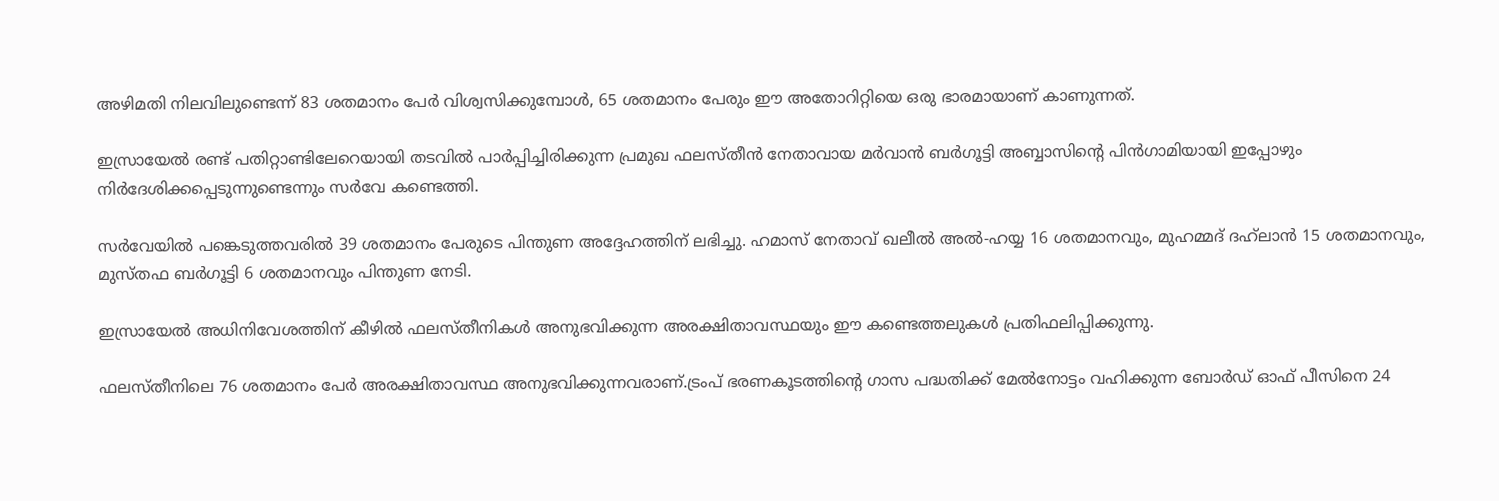അഴിമതി നിലവിലുണ്ടെന്ന് 83 ശതമാനം പേർ വിശ്വസിക്കുമ്പോൾ, 65 ശതമാനം പേരും ഈ അതോറിറ്റിയെ ഒരു ഭാരമായാണ് കാണുന്നത്.

ഇസ്രായേൽ രണ്ട് പതിറ്റാണ്ടിലേറെയായി തടവിൽ പാർപ്പിച്ചിരിക്കുന്ന പ്രമുഖ ഫലസ്തീൻ നേതാവായ മർവാൻ ബർഗൂട്ടി അബ്ബാസിന്റെ പിൻഗാമിയായി ഇപ്പോഴും നിർദേശിക്കപ്പെടുന്നുണ്ടെന്നും സർവേ കണ്ടെത്തി.

സർവേയിൽ പങ്കെടുത്തവരിൽ 39 ശതമാനം പേരുടെ പിന്തുണ അദ്ദേഹത്തിന് ലഭിച്ചു. ഹമാസ് നേതാവ് ഖലീൽ അൽ-ഹയ്യ 16 ശതമാനവും, മുഹമ്മദ് ദഹ്‌ലാൻ 15 ശതമാനവും, മുസ്തഫ ബർഗൂട്ടി 6 ശതമാനവും പിന്തുണ നേടി.

ഇസ്രായേൽ അധിനിവേശത്തിന് കീഴിൽ ഫലസ്തീനികൾ അനുഭവിക്കുന്ന അരക്ഷിതാവസ്ഥയും ഈ കണ്ടെത്തലുകൾ പ്രതിഫലിപ്പിക്കുന്നു.

ഫലസ്തീനിലെ 76 ശതമാനം പേർ അരക്ഷിതാവസ്ഥ അനുഭവിക്കുന്നവരാണ്.ട്രംപ് ഭരണകൂടത്തിന്റെ ഗാസ പദ്ധതിക്ക് മേൽനോട്ടം വഹിക്കുന്ന ബോർഡ് ഓഫ് പീസിനെ 24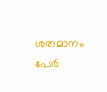ശതമാനം പേർ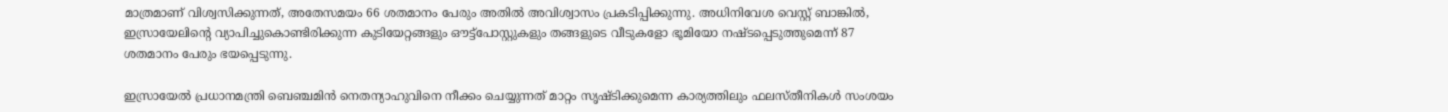മാത്രമാണ് വിശ്വസിക്കുന്നത്, അതേസമയം 66 ശതമാനം പേരും അതിൽ അവിശ്വാസം പ്രകടിപ്പിക്കുന്നു. അധിനിവേശ വെസ്റ്റ് ബാങ്കിൽ, ഇസ്രായേലിന്റെ വ്യാപിച്ചുകൊണ്ടിരിക്കുന്ന കുടിയേറ്റങ്ങളും ഔട്ട്‌പോസ്റ്റുകളും തങ്ങളുടെ വീടുകളോ ഭൂമിയോ നഷ്ടപ്പെടുത്തുമെന്ന് 87 ശതമാനം പേരും ഭയപ്പെടുന്നു.

ഇസ്രായേൽ പ്രധാനമന്ത്രി ബെഞ്ചമിൻ നെതന്യാഹുവിനെ നീക്കം ചെയ്യുന്നത് മാറ്റം സൃഷ്ടിക്കുമെന്ന കാര്യത്തിലും ഫലസ്തീനികൾ സംശയം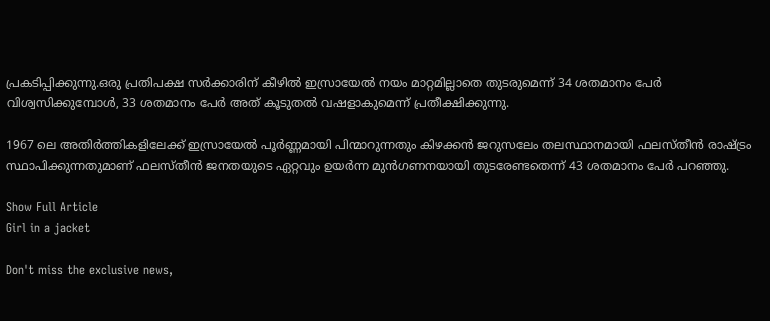പ്രകടിപ്പിക്കുന്നു.ഒരു പ്രതിപക്ഷ സർക്കാരിന് കീഴിൽ ഇസ്രായേൽ നയം മാറ്റമില്ലാതെ തുടരുമെന്ന് 34 ശതമാനം പേർ വിശ്വസിക്കുമ്പോൾ, 33 ശതമാനം പേർ അത് കൂടുതൽ വഷളാകുമെന്ന് പ്രതീക്ഷിക്കുന്നു.

1967 ലെ അതിർത്തികളിലേക്ക് ഇസ്രായേൽ പൂർണ്ണമായി പിന്മാറുന്നതും കിഴക്കൻ ജറുസലേം തലസ്ഥാനമായി ഫലസ്തീൻ രാഷ്ട്രം സ്ഥാപിക്കുന്നതുമാണ് ഫലസ്തീൻ ജനതയുടെ ഏറ്റവും ഉയർന്ന മുൻഗണനയായി തുടരേണ്ടതെന്ന് 43 ശതമാനം പേർ പറഞ്ഞു.

Show Full Article
Girl in a jacket

Don't miss the exclusive news,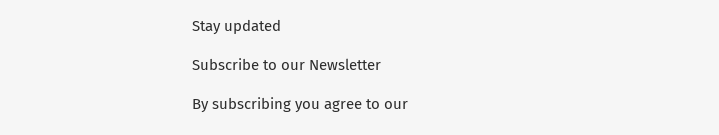Stay updated

Subscribe to our Newsletter

By subscribing you agree to our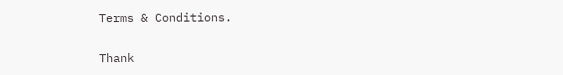Terms & Conditions.

Thank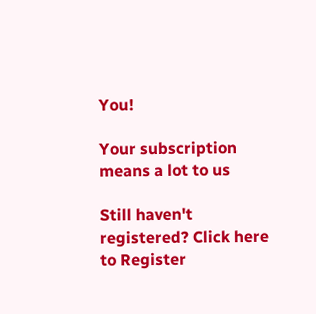You!

Your subscription means a lot to us

Still haven't registered? Click here to Register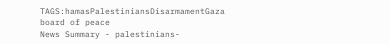TAGS:hamasPalestiniansDisarmamentGaza board of peace
News Summary - palestinians-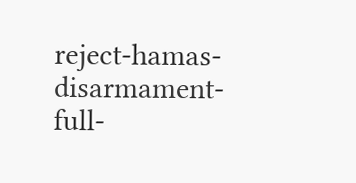reject-hamas-disarmament-full-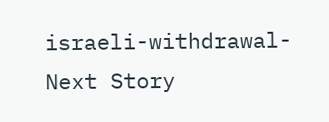israeli-withdrawal-
Next Story